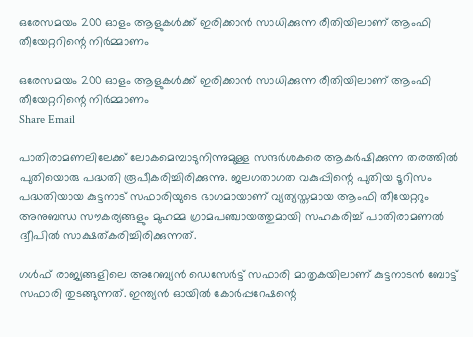ഒരേസമയം 200 ഓളം ആളുകൾക്ക് ഇരിക്കാൻ സാധിക്കുന്ന രീതിയിലാണ് ആംഫി തീയേറ്ററിന്റെ നിർമ്മാണം

ഒരേസമയം 200 ഓളം ആളുകൾക്ക് ഇരിക്കാൻ സാധിക്കുന്ന രീതിയിലാണ് ആംഫി തീയേറ്ററിന്റെ നിർമ്മാണം
Share Email

പാതിരാമണലിലേക്ക് ലോകമെമ്പാടുനിന്നുമുള്ള സന്ദർശകരെ ആകർഷിക്കുന്ന തരത്തിൽ പുതിയൊരു പദ്ധതി രൂപീകരിച്ചിരിക്കുന്നു. ജലഗതാഗത വകുപ്പിന്റെ പുതിയ ടൂറിസം പദ്ധതിയായ കുട്ടനാട് സഫാരിയുടെ ഭാഗമായാണ് വ്യത്യസ്തമായ ആംഫി തീയേറ്ററും അനുബന്ധ സൗകര്യങ്ങളും മുഹമ്മ ഗ്രാമപഞ്ചായത്തുമായി സഹകരിച്ച് പാതിരാമണൽ ദ്വീപിൽ സാക്ഷത്കരിച്ചിരിക്കുന്നത്.

ഗൾഫ് രാജ്യങ്ങളിലെ അറേബ്യൻ ഡെസേർട്ട് സഫാരി മാതൃകയിലാണ് കുട്ടനാടൻ ബോട്ട് സഫാരി തുടങ്ങുന്നത്. ഇന്ത്യൻ ഓയിൽ കോർപ്പറേഷന്റെ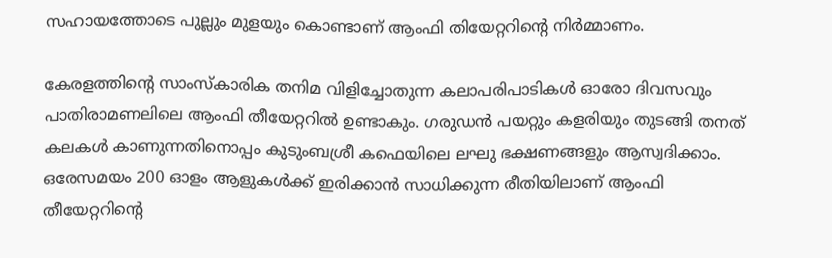സഹായത്തോടെ പുല്ലും മുളയും കൊണ്ടാണ് ആംഫി തിയേറ്ററിന്റെ നിർമ്മാണം.

കേരളത്തിന്റെ സാംസ്കാരിക തനിമ വിളിച്ചോതുന്ന കലാപരിപാടികൾ ഓരോ ദിവസവും പാതിരാമണലിലെ ആംഫി തീയേറ്ററിൽ ഉണ്ടാകും. ഗരുഡൻ പയറ്റും കളരിയും തുടങ്ങി തനത് കലകൾ കാണുന്നതിനൊപ്പം കുടുംബശ്രീ കഫെയിലെ ലഘു ഭക്ഷണങ്ങളും ആസ്വദിക്കാം. ഒരേസമയം 200 ഓളം ആളുകൾക്ക് ഇരിക്കാൻ സാധിക്കുന്ന രീതിയിലാണ് ആംഫി തീയേറ്ററിന്റെ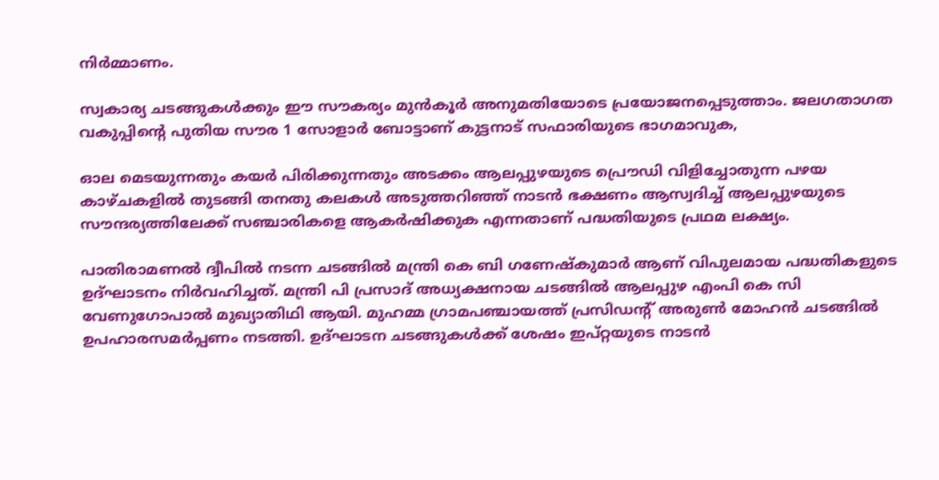നിർമ്മാണം.

സ്വകാര്യ ചടങ്ങുകൾക്കും ഈ സൗകര്യം മുൻ‌കൂർ അനുമതിയോടെ പ്രയോജനപ്പെടുത്താം. ജലഗതാഗത വകുപ്പിന്റെ പുതിയ സൗര 1 സോളാർ ബോട്ടാണ് കുട്ടനാട് സഫാരിയുടെ ഭാഗമാവുക,

ഓല മെടയുന്നതും കയർ പിരിക്കുന്നതും അടക്കം ആലപ്പുഴയുടെ പ്രൌഡി വിളിച്ചോതുന്ന പഴയ കാഴ്ചകളിൽ തുടങ്ങി തനതു കലകൾ അടുത്തറിഞ്ഞ് നാടൻ ഭക്ഷണം ആസ്വദിച്ച് ആലപ്പുഴയുടെ സൗന്ദര്യത്തിലേക്ക് സഞ്ചാരികളെ ആകർഷിക്കുക എന്നതാണ് പദ്ധതിയുടെ പ്രഥമ ലക്ഷ്യം.

പാതിരാമണൽ ദ്വീപിൽ നടന്ന ചടങ്ങിൽ മന്ത്രി കെ ബി ഗണേഷ്‌കുമാർ ആണ് വിപുലമായ പദ്ധതികളുടെ ഉദ്ഘാടനം നിർവഹിച്ചത്. മന്ത്രി പി പ്രസാദ് അധ്യക്ഷനായ ചടങ്ങിൽ ആലപ്പുഴ എംപി കെ സി വേണുഗോപാൽ മുഖ്യാതിഥി ആയി. മുഹമ്മ ഗ്രാമപഞ്ചായത്ത് പ്രസിഡന്റ് അരുൺ മോഹൻ ചടങ്ങിൽ ഉപഹാരസമർപ്പണം നടത്തി. ഉദ്ഘാടന ചടങ്ങുകൾക്ക് ശേഷം ഇപ്റ്റയുടെ നാടൻ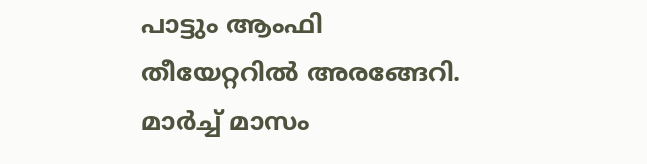പാട്ടും ആംഫി തീയേറ്ററിൽ അരങ്ങേറി. മാർച്ച് മാസം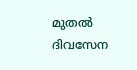മുതൽ ദിവസേന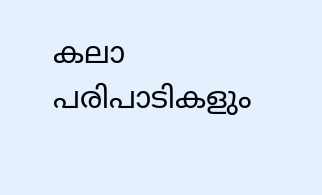കലാ പരിപാടികളും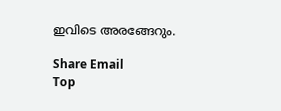ഇവിടെ അരങ്ങേറും.

Share Email
Top